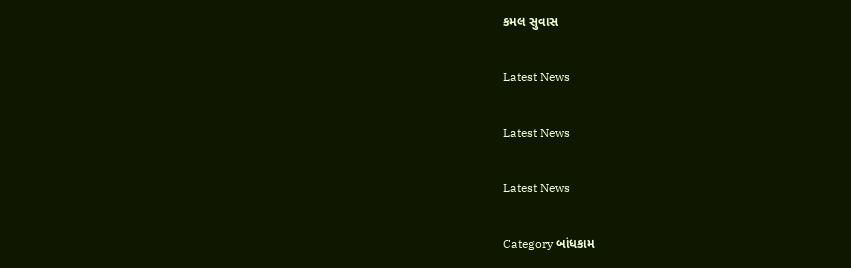કમલ સુવાસ

Latest News

Latest News

Latest News

Category બાંધકામ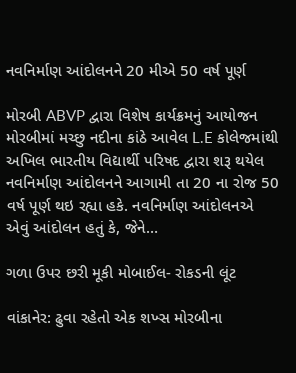નવનિર્માણ આંદોલનને 20 મીએ 50 વર્ષ પૂર્ણ

મોરબી ABVP દ્વારા વિશેષ કાર્યક્રમનું આયોજન મોરબીમાં મચ્છુ નદીના કાંઠે આવેલ L.E કોલેજમાંથી અખિલ ભારતીય વિદ્યાર્થી પરિષદ દ્વારા શરૂ થયેલ નવનિર્માણ આંદોલનને આગામી તા 20 ના રોજ 50 વર્ષ પૂર્ણ થઇ રહ્યા હકે. નવનિર્માણ આંદોલનએ એવું આંદોલન હતું કે, જેને…

ગળા ઉપર છરી મૂકી મોબાઈલ- રોકડની લૂંટ

વાંકાનેર: ઢુવા રહેતો એક શખ્સ મોરબીના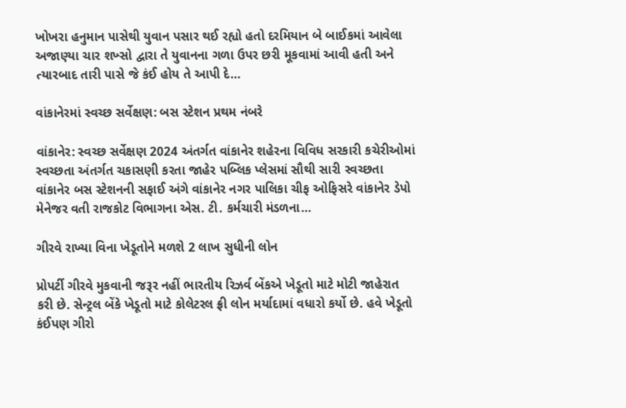ખોખરા હનુમાન પાસેથી યુવાન પસાર થઈ રહ્યો હતો દરમિયાન બે બાઈકમાં આવેલા અજાણ્યા ચાર શખ્સો દ્વારા તે યુવાનના ગળા ઉપર છરી મૂકવામાં આવી હતી અને ત્યારબાદ તારી પાસે જે કંઈ હોય તે આપી દે…

વાંકાનેરમાં સ્વચ્છ સર્વેક્ષણ: બસ સ્ટેશન પ્રથમ નંબરે

વાંકાનેર: સ્વચ્છ સર્વેક્ષણ 2024 અંતર્ગત વાંકાનેર શહેરના વિવિધ સરકારી કચેરીઓમાં સ્વચ્છતા અંતર્ગત ચકાસણી કરતા જાહેર પબ્લિક પ્લેસમાં સૌથી સારી સ્વચ્છતા વાંકાનેર બસ સ્ટેશનની સફાઈ અંગે વાંકાનેર નગર પાલિકા ચીફ ઓફિસરે વાંકાનેર ડેપો મેનેજર વતી રાજકોટ વિભાગના એસ. ટી. કર્મચારી મંડળના…

ગીરવે રાખ્યા વિના ખેડૂતોને મળશે 2 લાખ સુધીની લોન

પ્રોપર્ટી ગીરવે મુકવાની જરૂર નહીં ભારતીય રિઝર્વ બેંકએ ખેડૂતો માટે મોટી જાહેરાત કરી છે. સેન્ટ્રલ બેંકે ખેડૂતો માટે કોલેટરલ ફ્રી લોન મર્યાદામાં વધારો કર્યો છે. હવે ખેડૂતો કંઈપણ ગીરો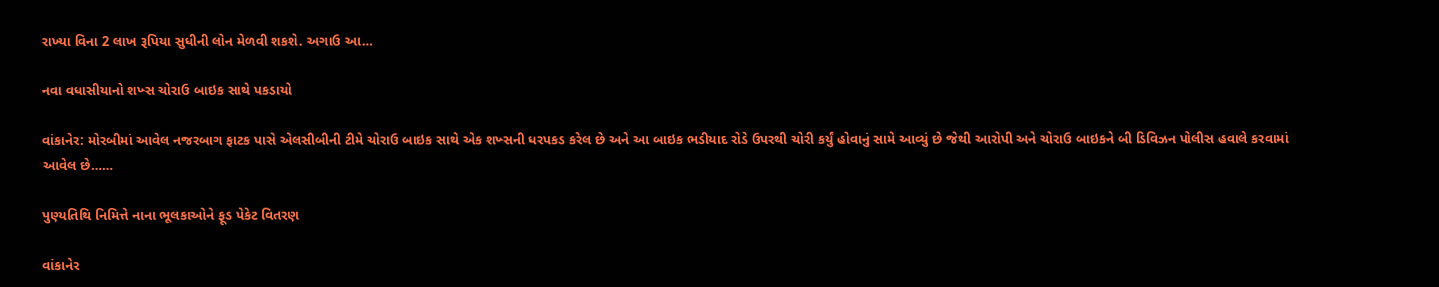રાખ્યા વિના 2 લાખ રૂપિયા સુધીની લોન મેળવી શકશે. અગાઉ આ…

નવા વધાસીયાનો શખ્સ ચોરાઉ બાઇક સાથે પકડાયો

વાંકાનેર: મોરબીમાં આવેલ નજરબાગ ફાટક પાસે એલસીબીની ટીમે ચોરાઉ બાઇક સાથે એક શખ્સની ધરપકડ કરેલ છે અને આ બાઇક ભડીયાદ રોડે ઉપરથી ચોરી કર્યું હોવાનું સામે આવ્યું છે જેથી આરોપી અને ચોરાઉ બાઇકને બી ડિવિઝન પોલીસ હવાલે કરવામાં આવેલ છે……

પુણ્યતિથિ નિમિત્તે નાના ભૂલકાઓને ફૂડ પેકેટ વિતરણ

વાંકાનેર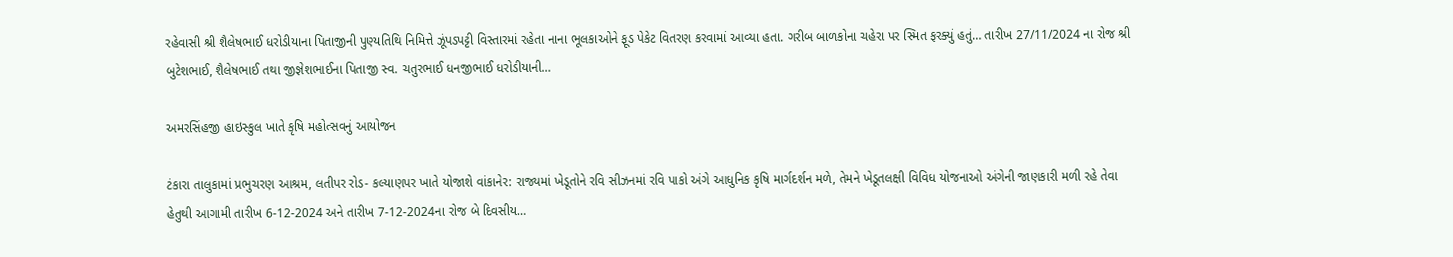રહેવાસી શ્રી શૈલેષભાઈ ધરોડીયાના પિતાજીની પુણ્યતિથિ નિમિત્તે ઝૂંપડપટ્ટી વિસ્તારમાં રહેતા નાના ભૂલકાઓને ફૂડ પેકેટ વિતરણ કરવામાં આવ્યા હતા. ગરીબ બાળકોના ચહેરા પર સ્મિત ફરક્યું હતું… તારીખ 27/11/2024 ના રોજ શ્રી બુટેશભાઈ, શૈલેષભાઈ તથા જીજ્ઞેશભાઈના પિતાજી સ્વ. ચતુરભાઈ ધનજીભાઈ ધરોડીયાની…

અમરસિંહજી હાઇસ્કુલ ખાતે કૃષિ મહોત્સવનું આયોજન

ટંકારા તાલુકામાં પ્રભુચરણ આશ્રમ, લતીપર રોડ- કલ્યાણપર ખાતે યોજાશે વાંકાનેર: રાજ્યમાં ખેડૂતોને રવિ સીઝનમાં રવિ પાકો અંગે આધુનિક કૃષિ માર્ગદર્શન મળે, તેમને ખેડૂતલક્ષી વિવિધ યોજનાઓ અંગેની જાણકારી મળી રહે તેવા હેતુથી આગામી તારીખ 6-12-2024 અને તારીખ 7-12-2024ના રોજ બે દિવસીય…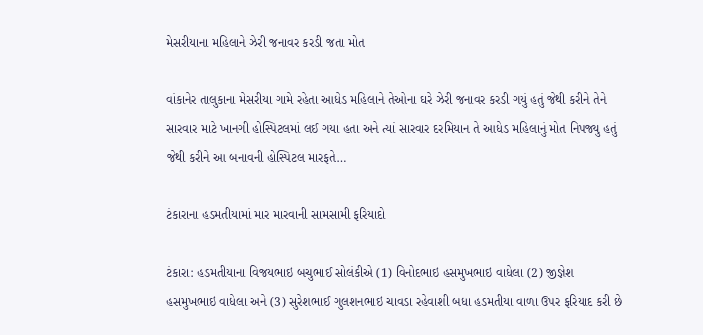મેસરીયાના મહિલાને ઝેરી જનાવર કરડી જતા મોત

વાંકાનેર તાલુકાના મેસરીયા ગામે રહેતા આધેડ મહિલાને તેઓના ઘરે ઝેરી જનાવર કરડી ગયું હતું જેથી કરીને તેને સારવાર માટે ખાનગી હોસ્પિટલમાં લઈ ગયા હતા અને ત્યાં સારવાર દરમિયાન તે આધેડ મહિલાનું મોત નિપજ્યુ હતું જેથી કરીને આ બનાવની હોસ્પિટલ મારફતે…

ટંકારાના હડમતીયામાં માર મારવાની સામસામી ફરિયાદો

ટંકારા: હડમતીયાના વિજયભાઇ બચુભાઈ સોલંકીએ (1) વિનોદભાઇ હસમુખભાઇ વાધેલા (2) જીજ્ઞેશ હસમુખભાઇ વાધેલા અને (3) સુરેશભાઈ ગુલશનભાઇ ચાવડા રહેવાશી બધા હડમતીયા વાળા ઉપર ફરિયાદ કરી છે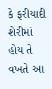કે ફરીયાદી શેરીમાં હોય તે વખતે આ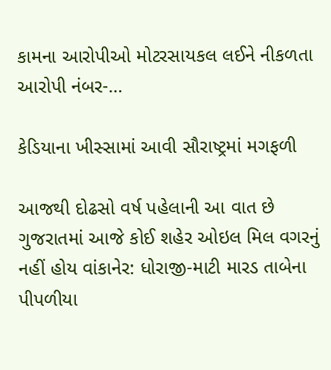કામના આરોપીઓ મોટરસાયકલ લઈને નીકળતા આરોપી નંબર-…

કેડિયાના ખીસ્સામાં આવી સૌરાષ્ટ્રમાં મગફળી

આજથી દોઢસો વર્ષ પહેલાની આ વાત છે ગુજરાતમાં આજે કોઈ શહેર ઓઇલ મિલ વગરનું નહીં હોય વાંકાનેર: ધોરાજી-માટી મારડ તાબેના પીપળીયા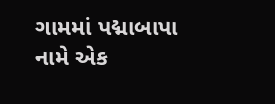ગામમાં પદ્માબાપા નામે એક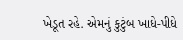ખેડૂત રહે. એમનું કુટુંબ ખાધે-પીધે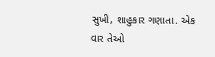સુખી, શાહુકાર ગણાતા. એક વાર તેઓ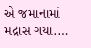એ જમાનામાં મદ્રાસ ગયા.…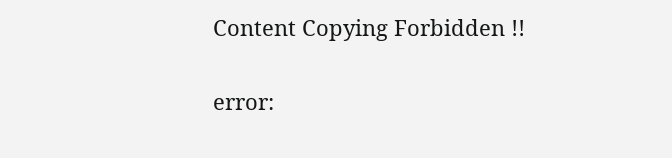Content Copying Forbidden !!

error: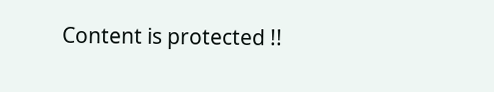Content is protected !!